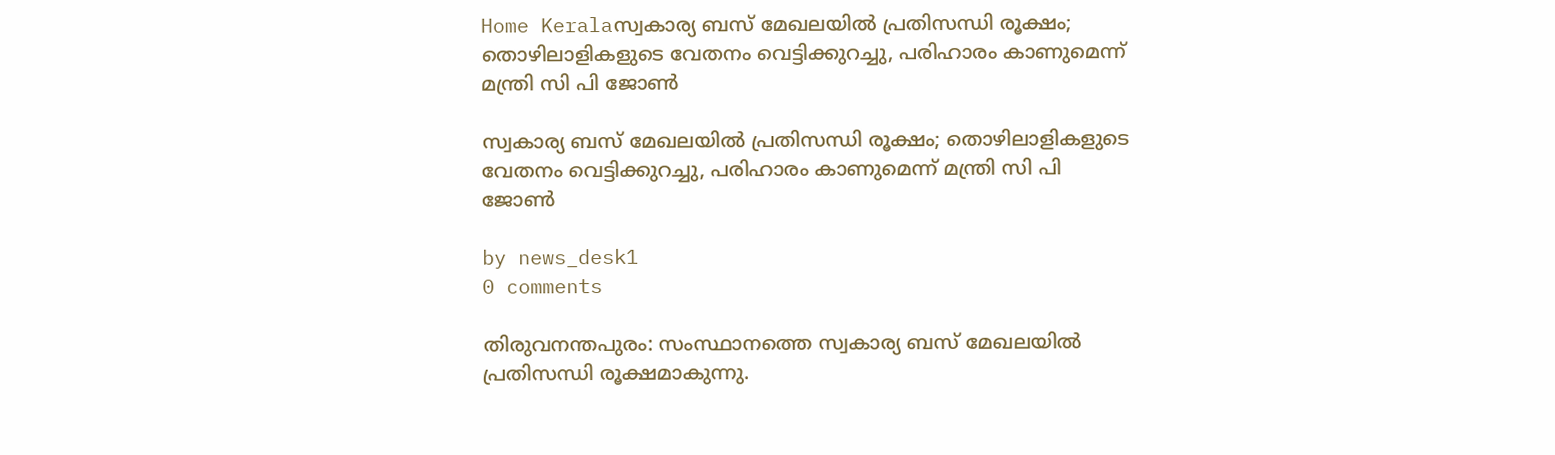Home Keralaസ്വകാര്യ ബസ് മേഖലയിൽ പ്രതിസന്ധി രൂക്ഷം; തൊഴിലാളികളുടെ വേതനം വെട്ടിക്കുറച്ചു, പരിഹാരം കാണുമെന്ന് മന്ത്രി സി പി ജോൺ

സ്വകാര്യ ബസ് മേഖലയിൽ പ്രതിസന്ധി രൂക്ഷം; തൊഴിലാളികളുടെ വേതനം വെട്ടിക്കുറച്ചു, പരിഹാരം കാണുമെന്ന് മന്ത്രി സി പി ജോൺ

by news_desk1
0 comments

തിരുവനന്തപുരം: സംസ്ഥാനത്തെ സ്വകാര്യ ബസ് മേഖലയിൽ പ്രതിസന്ധി രൂക്ഷമാകുന്നു.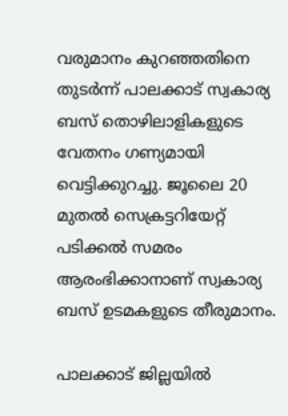വരുമാനം കുറഞ്ഞതിനെ തുടർന്ന് പാലക്കാട് സ്വകാര്യ ബസ് തൊഴിലാളികളുടെ വേതനം ഗണ്യമായി വെട്ടിക്കുറച്ചു. ജൂലൈ 20 മുതൽ സെക്രട്ടറിയേറ്റ് പടിക്കൽ സമരം ആരംഭിക്കാനാണ് സ്വകാര്യ ബസ് ഉടമകളുടെ തീരുമാനം.

പാലക്കാട് ജില്ലയിൽ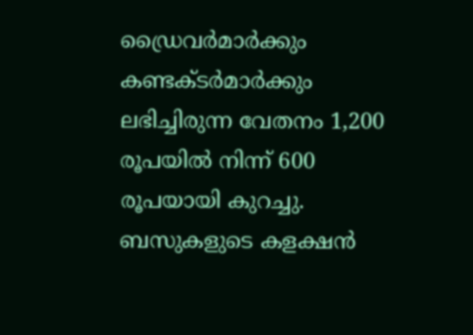ഡ്രൈവർമാർക്കും കണ്ടക്ടർമാർക്കും ലഭിച്ചിരുന്ന വേതനം 1,200 രൂപയിൽ നിന്ന് 600 രൂപയായി കുറച്ചു. ബസുകളുടെ കളക്ഷൻ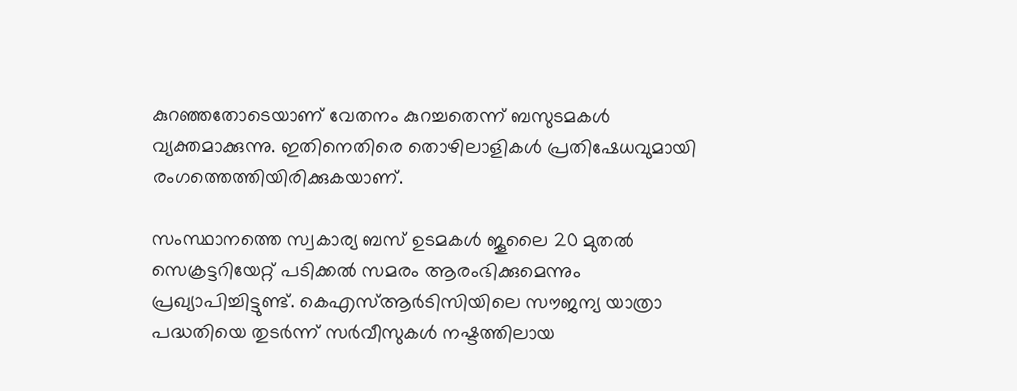കുറഞ്ഞതോടെയാണ് വേതനം കുറച്ചതെന്ന് ബസുടമകൾ വ്യക്തമാക്കുന്നു. ഇതിനെതിരെ തൊഴിലാളികൾ പ്രതിഷേധവുമായി രംഗത്തെത്തിയിരിക്കുകയാണ്.

സംസ്ഥാനത്തെ സ്വകാര്യ ബസ് ഉടമകൾ ജൂലൈ 20 മുതൽ സെക്രട്ടറിയേറ്റ് പടിക്കൽ സമരം ആരംഭിക്കുമെന്നും പ്രഖ്യാപിച്ചിട്ടുണ്ട്. കെഎസ്ആർടിസിയിലെ സൗജന്യ യാത്രാ പദ്ധതിയെ തുടർന്ന് സർവീസുകൾ നഷ്ടത്തിലായ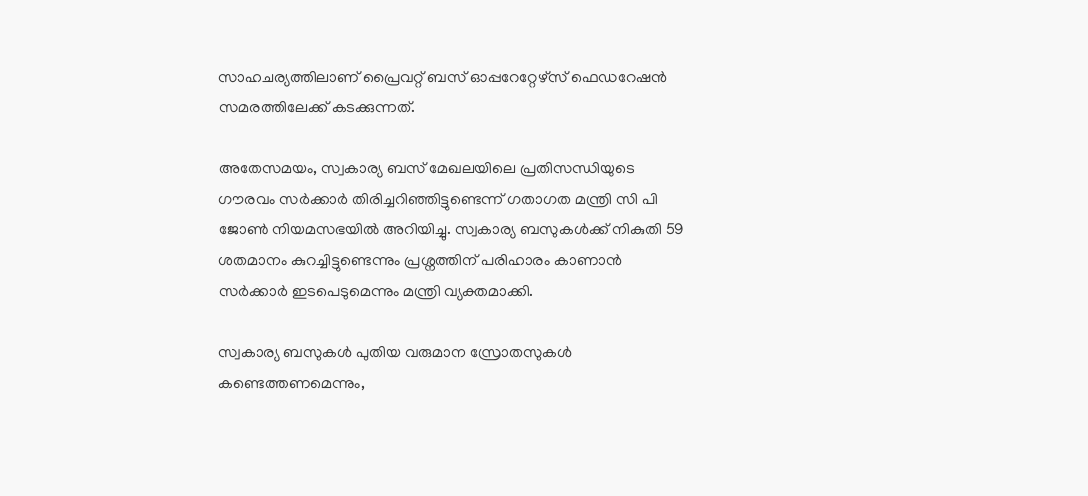സാഹചര്യത്തിലാണ് പ്രൈവറ്റ് ബസ് ഓപ്പറേറ്റേഴ്‌സ് ഫെഡറേഷൻ സമരത്തിലേക്ക് കടക്കുന്നത്.

അതേസമയം, സ്വകാര്യ ബസ് മേഖലയിലെ പ്രതിസന്ധിയുടെ ഗൗരവം സർക്കാർ തിരിച്ചറിഞ്ഞിട്ടുണ്ടെന്ന് ഗതാഗത മന്ത്രി സി പി ജോൺ നിയമസഭയിൽ അറിയിച്ചു. സ്വകാര്യ ബസുകൾക്ക് നികുതി 59 ശതമാനം കുറച്ചിട്ടുണ്ടെന്നും പ്രശ്നത്തിന് പരിഹാരം കാണാൻ സർക്കാർ ഇടപെടുമെന്നും മന്ത്രി വ്യക്തമാക്കി.

സ്വകാര്യ ബസുകൾ പുതിയ വരുമാന സ്രോതസുകൾ കണ്ടെത്തണമെന്നും,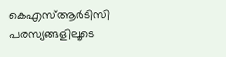കെഎസ്ആർടിസി പരസ്യങ്ങളിലൂടെ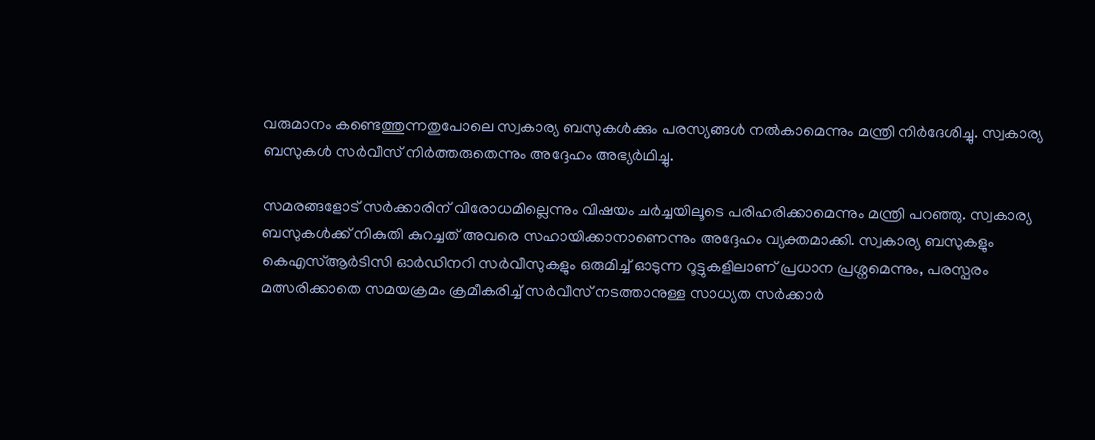വരുമാനം കണ്ടെത്തുന്നതുപോലെ സ്വകാര്യ ബസുകൾക്കും പരസ്യങ്ങൾ നൽകാമെന്നും മന്ത്രി നിർദേശിച്ചു. സ്വകാര്യ ബസുകൾ സർവീസ് നിർത്തരുതെന്നും അദ്ദേഹം അഭ്യർഥിച്ചു.

സമരങ്ങളോട് സർക്കാരിന് വിരോധമില്ലെന്നും വിഷയം ചർച്ചയിലൂടെ പരിഹരിക്കാമെന്നും മന്ത്രി പറഞ്ഞു. സ്വകാര്യ ബസുകൾക്ക് നികുതി കുറച്ചത് അവരെ സഹായിക്കാനാണെന്നും അദ്ദേഹം വ്യക്തമാക്കി. സ്വകാര്യ ബസുകളും കെഎസ്ആർടിസി ഓർഡിനറി സർവീസുകളും ഒരുമിച്ച് ഓടുന്ന റൂട്ടുകളിലാണ് പ്രധാന പ്രശ്നമെന്നും, പരസ്പരം മത്സരിക്കാതെ സമയക്രമം ക്രമീകരിച്ച് സർവീസ് നടത്താനുള്ള സാധ്യത സർക്കാർ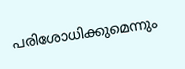പരിശോധിക്കുമെന്നും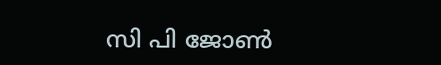സി പി ജോൺ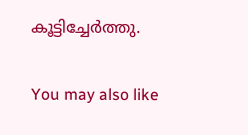കൂട്ടിച്ചേർത്തു.

You may also like